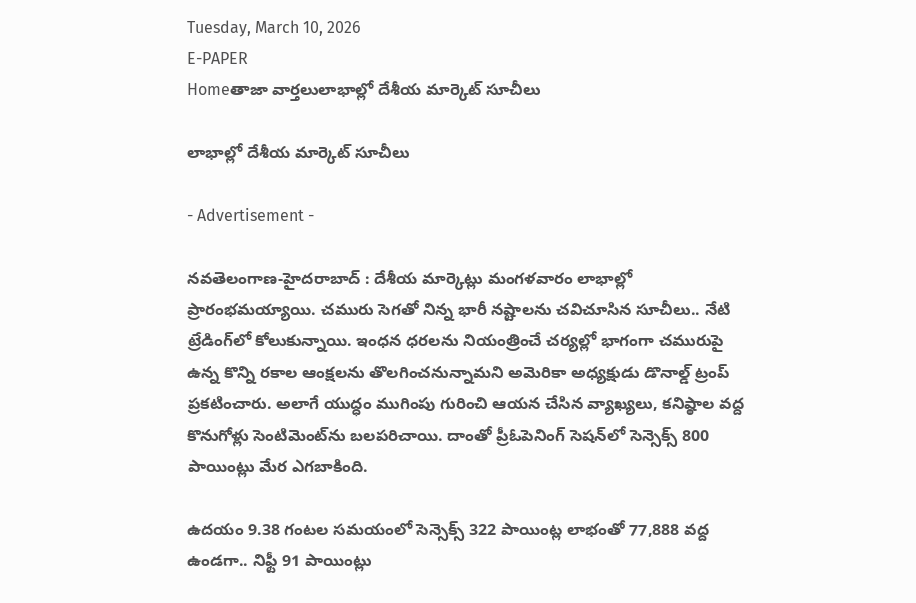Tuesday, March 10, 2026
E-PAPER
Homeతాజా వార్తలులాభాల్లో దేశీయ మార్కెట్ సూచీలు

లాభాల్లో దేశీయ మార్కెట్ సూచీలు

- Advertisement -

న‌వ‌తెలంగాణ‌-హైద‌రాబాద్ : దేశీయ మార్కెట్లు మంగళవారం లాభాల్లో ప్రారంభమయ్యాయి. చమురు సెగతో నిన్న భారీ నష్టాలను చవిచూసిన సూచీలు.. నేటి ట్రేడింగ్‌లో కోలుకున్నాయి. ఇంధన ధరలను నియంత్రించే చర్యల్లో భాగంగా చమురుపై ఉన్న కొన్ని రకాల ఆంక్షలను తొలగించనున్నామని అమెరికా అధ్యక్షుడు డొనాల్డ్ ట్రంప్ ప్రకటించారు. అలాగే యుద్ధం ముగింపు గురించి ఆయన చేసిన వ్యాఖ్యలు, కనిష్ఠాల వద్ద కొనుగోళ్లు సెంటిమెంట్‌ను బలపరిచాయి. దాంతో ప్రీఓపెనింగ్ సెషన్‌లో సెన్సెక్స్ 800 పాయింట్లు మేర ఎగబాకింది.

ఉదయం 9.38 గంటల సమయంలో సెన్సెక్స్ 322 పాయింట్ల లాభంతో 77,888 వద్ద ఉండగా.. నిఫ్టీ 91 పాయింట్లు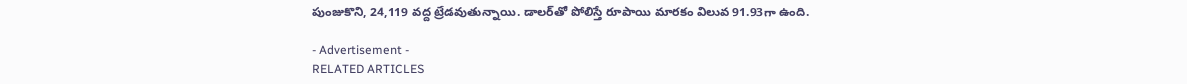పుంజుకొని, 24,119 వద్ద ట్రేడవుతున్నాయి. డాలర్‌తో పోలిస్తే రూపాయి మారకం విలువ 91.93గా ఉంది.

- Advertisement -
RELATED ARTICLES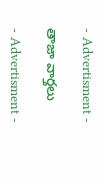- Advertisment -

తాజా వార్తలు

- Advertisment -